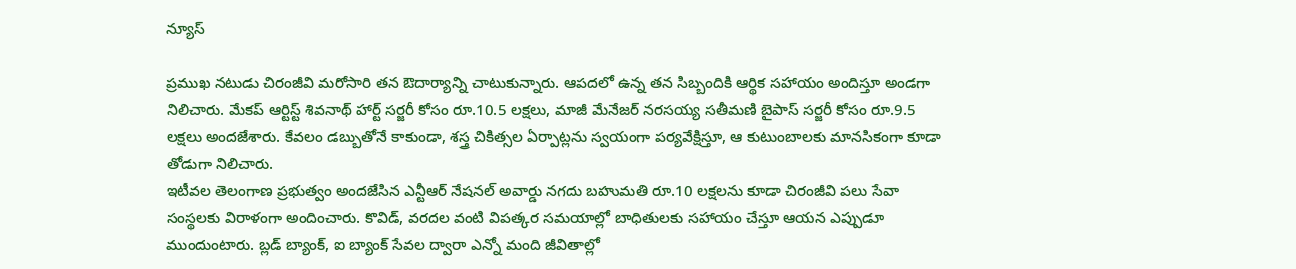న్యూస్

ప్రముఖ నటుడు చిరంజీవి మరోసారి తన ఔదార్యాన్ని చాటుకున్నారు. ఆపదలో ఉన్న తన సిబ్బందికి ఆర్థిక సహాయం అందిస్తూ అండగా నిలిచారు. మేకప్ ఆర్టిస్ట్ శివనాథ్ హార్ట్ సర్జరీ కోసం రూ.10.5 లక్షలు, మాజీ మేనేజర్ నరసయ్య సతీమణి బైపాస్ సర్జరీ కోసం రూ.9.5 లక్షలు అందజేశారు. కేవలం డబ్బుతోనే కాకుండా, శస్త్ర చికిత్సల ఏర్పాట్లను స్వయంగా పర్యవేక్షిస్తూ, ఆ కుటుంబాలకు మానసికంగా కూడా తోడుగా నిలిచారు.
ఇటీవల తెలంగాణ ప్రభుత్వం అందజేసిన ఎన్టీఆర్ నేషనల్ అవార్డు నగదు బహుమతి రూ.10 లక్షలను కూడా చిరంజీవి పలు సేవా సంస్థలకు విరాళంగా అందించారు. కొవిడ్, వరదల వంటి విపత్కర సమయాల్లో బాధితులకు సహాయం చేస్తూ ఆయన ఎప్పుడూ ముందుంటారు. బ్లడ్ బ్యాంక్, ఐ బ్యాంక్ సేవల ద్వారా ఎన్నో మంది జీవితాల్లో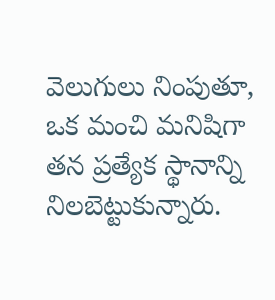వెలుగులు నింపుతూ, ఒక మంచి మనిషిగా తన ప్రత్యేక స్థానాన్ని నిలబెట్టుకున్నారు.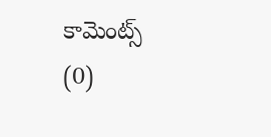కామెంట్స్ (0)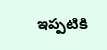ఇప్పటికి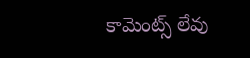కామెంట్స్ లేవు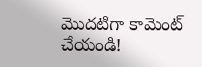మొదటిగా కామెంట్ చేయండి!